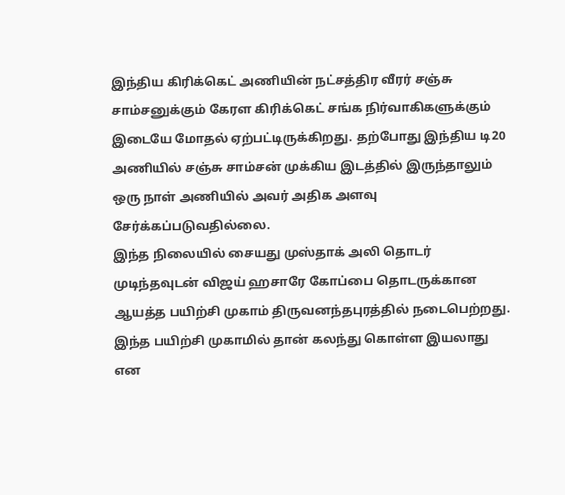இந்திய கிரிக்கெட் அணியின் நட்சத்திர வீரர் சஞ்சு சாம்சனுக்கும் கேரள கிரிக்கெட் சங்க நிர்வாகிகளுக்கும் இடையே மோதல் ஏற்பட்டிருக்கிறது. தற்போது இந்திய டி20 அணியில் சஞ்சு சாம்சன் முக்கிய இடத்தில் இருந்தாலும் ஒரு நாள் அணியில் அவர் அதிக அளவு சேர்க்கப்படுவதில்லை.
இந்த நிலையில் சையது முஸ்தாக் அலி தொடர் முடிந்தவுடன் விஜய் ஹசாரே கோப்பை தொடருக்கான ஆயத்த பயிற்சி முகாம் திருவனந்தபுரத்தில் நடைபெற்றது. இந்த பயிற்சி முகாமில் தான் கலந்து கொள்ள இயலாது என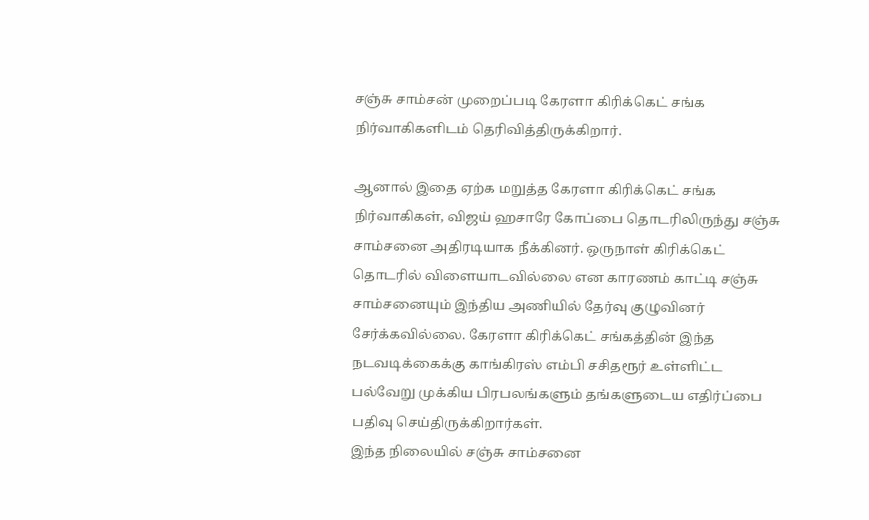சஞ்சு சாம்சன் முறைப்படி கேரளா கிரிக்கெட் சங்க நிர்வாகிகளிடம் தெரிவித்திருக்கிறார்.

ஆனால் இதை ஏற்க மறுத்த கேரளா கிரிக்கெட் சங்க நிர்வாகிகள், விஜய் ஹசாரே கோப்பை தொடரிலிருந்து சஞ்சு சாம்சனை அதிரடியாக நீக்கினர். ஒருநாள் கிரிக்கெட் தொடரில் விளையாடவில்லை என காரணம் காட்டி சஞ்சு சாம்சனையும் இந்திய அணியில் தேர்வு குழுவினர் சேர்க்கவில்லை. கேரளா கிரிக்கெட் சங்கத்தின் இந்த நடவடிக்கைக்கு காங்கிரஸ் எம்பி சசிதரூர் உள்ளிட்ட பல்வேறு முக்கிய பிரபலங்களும் தங்களுடைய எதிர்ப்பை பதிவு செய்திருக்கிறார்கள்.
இந்த நிலையில் சஞ்சு சாம்சனை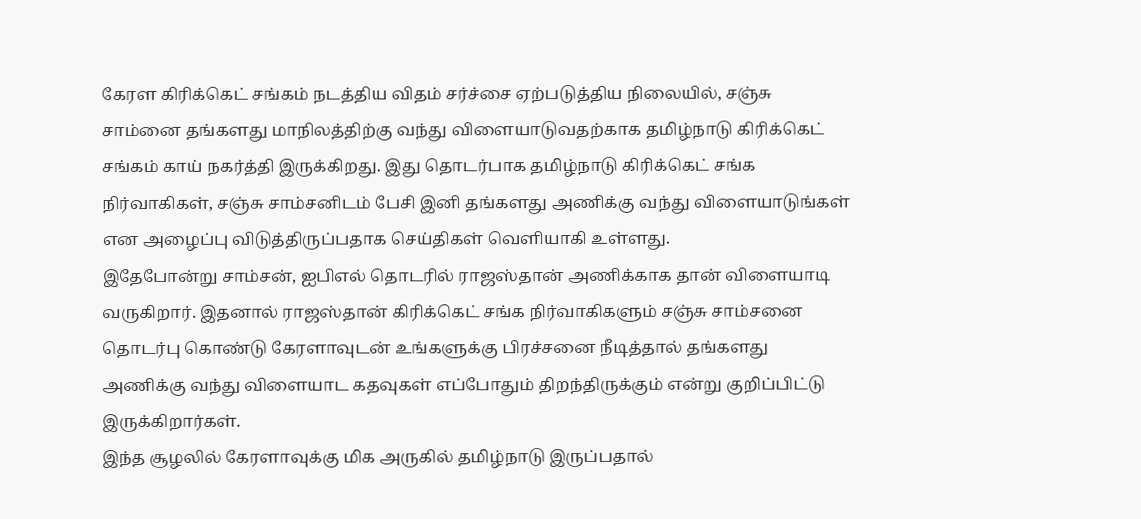கேரள கிரிக்கெட் சங்கம் நடத்திய விதம் சர்ச்சை ஏற்படுத்திய நிலையில், சஞ்சு சாம்னை தங்களது மாநிலத்திற்கு வந்து விளையாடுவதற்காக தமிழ்நாடு கிரிக்கெட் சங்கம் காய் நகர்த்தி இருக்கிறது. இது தொடர்பாக தமிழ்நாடு கிரிக்கெட் சங்க நிர்வாகிகள், சஞ்சு சாம்சனிடம் பேசி இனி தங்களது அணிக்கு வந்து விளையாடுங்கள் என அழைப்பு விடுத்திருப்பதாக செய்திகள் வெளியாகி உள்ளது.
இதேபோன்று சாம்சன், ஐபிஎல் தொடரில் ராஜஸ்தான் அணிக்காக தான் விளையாடி வருகிறார். இதனால் ராஜஸ்தான் கிரிக்கெட் சங்க நிர்வாகிகளும் சஞ்சு சாம்சனை தொடர்பு கொண்டு கேரளாவுடன் உங்களுக்கு பிரச்சனை நீடித்தால் தங்களது அணிக்கு வந்து விளையாட கதவுகள் எப்போதும் திறந்திருக்கும் என்று குறிப்பிட்டு இருக்கிறார்கள்.
இந்த சூழலில் கேரளாவுக்கு மிக அருகில் தமிழ்நாடு இருப்பதால்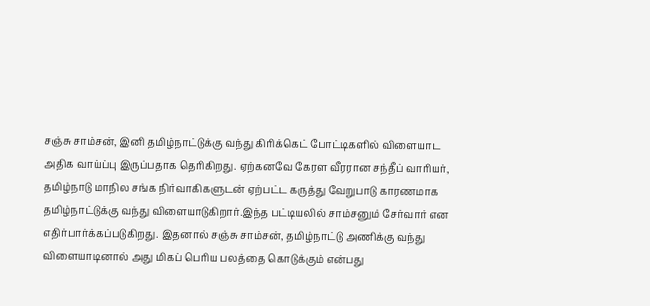சஞ்சு சாம்சன், இனி தமிழ்நாட்டுக்கு வந்து கிரிக்கெட் போட்டிகளில் விளையாட அதிக வாய்ப்பு இருப்பதாக தெரிகிறது. ஏற்கனவே கேரள வீரரான சந்தீப் வாரியர், தமிழ்நாடு மாநில சங்க நிர்வாகிகளுடன் ஏற்பட்ட கருத்து வேறுபாடு காரணமாக தமிழ்நாட்டுக்கு வந்து விளையாடுகிறார்.இந்த பட்டியலில் சாம்சனும் சேர்வார் என எதிர்பார்க்கப்படுகிறது. இதனால் சஞ்சு சாம்சன், தமிழ்நாட்டு அணிக்கு வந்து விளையாடினால் அது மிகப் பெரிய பலத்தை கொடுக்கும் என்பது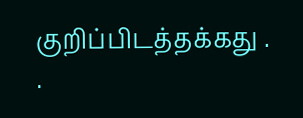குறிப்பிடத்தக்கது .
.